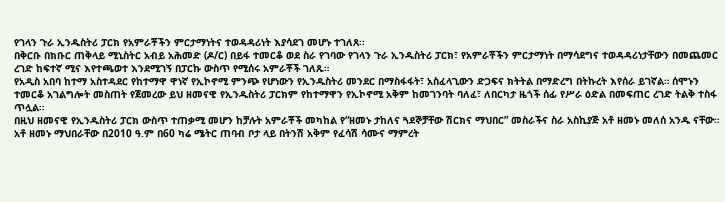የገላን ጉራ ኢንዱስትሪ ፓርክ የአምራቾችን ምርታማነትና ተወዳዳሪነት እያሳደገ መሆኑ ተገለጸ፡፡
በቅርቡ በክቡር ጠቅላይ ሚኒስትር አብይ አሕመድ (ዶ/ር) በይፋ ተመርቆ ወደ ስራ የገባው የገላን ጉራ ኢንዱስትሪ ፓርክ፣ የአምራቾችን ምርታማነት በማሳደግና ተወዳዳሪነታቸውን በመጨመር ረገድ ከፍተኛ ሚና እየተጫወተ እንደሚገኝ በፓርኩ ውስጥ የሚሰሩ አምራቾች ገለጹ።
የአዲስ አበባ ከተማ አስተዳደር የከተማዋ ዋነኛ የኢኮኖሚ ምንጭ የሆነውን የኢንዱስትሪ መንደር በማስፋፋት፣ አስፈላጊውን ድጋፍና ክትትል በማድረግ በትኩረት እየሰራ ይገኛል። ሰሞኑን ተመርቆ አገልግሎት መስጠት የጀመረው ይህ ዘመናዊ የኢንዱስትሪ ፓርክም የከተማዋን የኢኮኖሚ አቅም ከመገንባት ባለፈ፣ ለበርካታ ዜጎች ሰፊ የሥራ ዕድል በመፍጠር ረገድ ትልቅ ተስፋ ጥሏል።
በዚህ ዘመናዊ የኢንዱስትሪ ፓርክ ውስጥ ተጠቃሚ መሆን ከቻሉት አምራቾች መካከል የ“ዘመኑ ታከለና ጓደኞቻቸው ሽርክና ማህበር” መስራችና ስራ አስኪያጅ አቶ ዘመኑ መለሰ አንዱ ናቸው።
አቶ ዘመኑ ማህበራቸው በ2010 ዓ.ም በ60 ካሬ ሜትር ጠባብ ቦታ ላይ በትንሽ አቅም የፈሳሽ ሳሙና ማምረት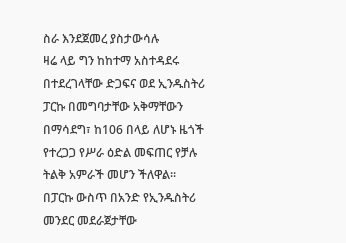ስራ እንደጀመረ ያስታውሳሉ
ዛሬ ላይ ግን ከከተማ አስተዳደሩ በተደረገላቸው ድጋፍና ወደ ኢንዱስትሪ ፓርኩ በመግባታቸው አቅማቸውን በማሳደግ፣ ከ106 በላይ ለሆኑ ዜጎች የተረጋጋ የሥራ ዕድል መፍጠር የቻሉ ትልቅ አምራች መሆን ችለዋል።
በፓርኩ ውስጥ በአንድ የኢንዱስትሪ መንደር መደራጀታቸው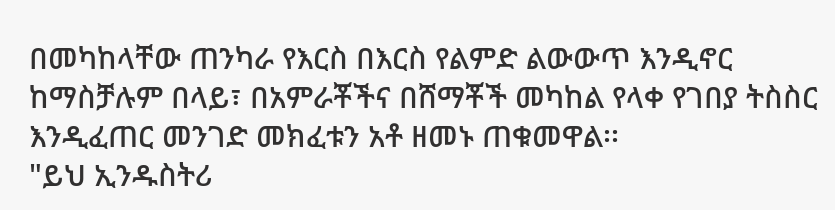በመካከላቸው ጠንካራ የእርስ በእርስ የልምድ ልውውጥ እንዲኖር ከማስቻሉም በላይ፣ በአምራቾችና በሸማቾች መካከል የላቀ የገበያ ትስስር እንዲፈጠር መንገድ መክፈቱን አቶ ዘመኑ ጠቁመዋል፡፡
"ይህ ኢንዱስትሪ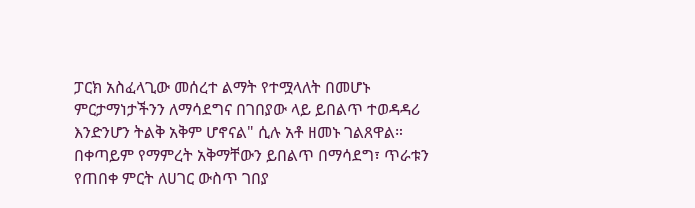ፓርክ አስፈላጊው መሰረተ ልማት የተሟላለት በመሆኑ ምርታማነታችንን ለማሳደግና በገበያው ላይ ይበልጥ ተወዳዳሪ እንድንሆን ትልቅ አቅም ሆኖናል" ሲሉ አቶ ዘመኑ ገልጸዋል።
በቀጣይም የማምረት አቅማቸውን ይበልጥ በማሳደግ፣ ጥራቱን የጠበቀ ምርት ለሀገር ውስጥ ገበያ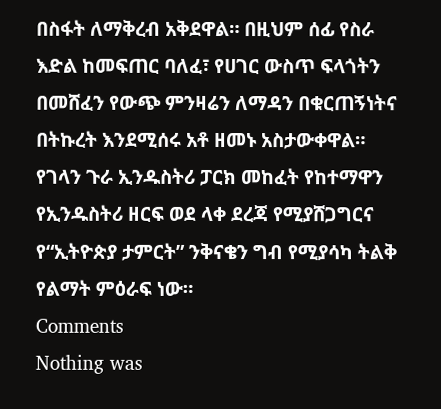በስፋት ለማቅረብ አቅደዋል። በዚህም ሰፊ የስራ እድል ከመፍጠር ባለፈ፣ የሀገር ውስጥ ፍላጎትን በመሸፈን የውጭ ምንዛሬን ለማዳን በቁርጠኝነትና በትኩረት እንደሚሰሩ አቶ ዘመኑ አስታውቀዋል።
የገላን ጉራ ኢንዱስትሪ ፓርክ መከፈት የከተማዋን የኢንዱስትሪ ዘርፍ ወደ ላቀ ደረጃ የሚያሸጋግርና የ“ኢትዮጵያ ታምርት” ንቅናቄን ግብ የሚያሳካ ትልቅ የልማት ምዕራፍ ነው።
Comments
Nothing was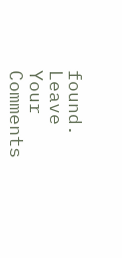found.
Leave Your Comments